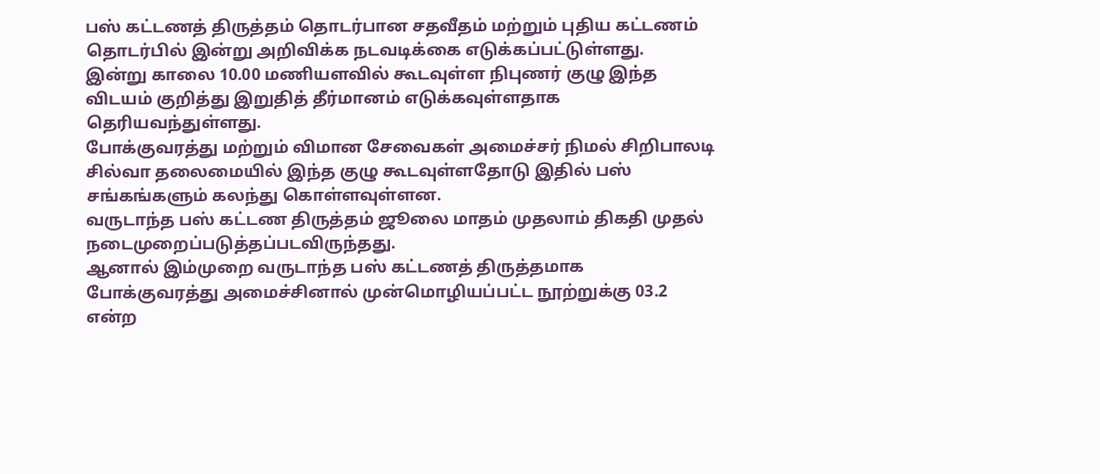பஸ் கட்டணத் திருத்தம் தொடர்பான சதவீதம் மற்றும் புதிய கட்டணம் தொடர்பில் இன்று அறிவிக்க நடவடிக்கை எடுக்கப்பட்டுள்ளது.
இன்று காலை 10.00 மணியளவில் கூடவுள்ள நிபுணர் குழு இந்த விடயம் குறித்து இறுதித் தீர்மானம் எடுக்கவுள்ளதாக தெரியவந்துள்ளது.
போக்குவரத்து மற்றும் விமான சேவைகள் அமைச்சர் நிமல் சிறிபாலடி சில்வா தலைமையில் இந்த குழு கூடவுள்ளதோடு இதில் பஸ் சங்கங்களும் கலந்து கொள்ளவுள்ளன.
வருடாந்த பஸ் கட்டண திருத்தம் ஜூலை மாதம் முதலாம் திகதி முதல் நடைமுறைப்படுத்தப்படவிருந்தது.
ஆனால் இம்முறை வருடாந்த பஸ் கட்டணத் திருத்தமாக போக்குவரத்து அமைச்சினால் முன்மொழியப்பட்ட நூற்றுக்கு 03.2 என்ற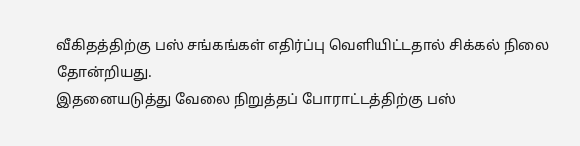வீகிதத்திற்கு பஸ் சங்கங்கள் எதிர்ப்பு வௌியிட்டதால் சிக்கல் நிலை தோன்றியது.
இதனையடுத்து வேலை நிறுத்தப் போராட்டத்திற்கு பஸ்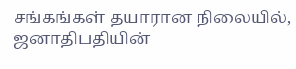சங்கங்கள் தயாரான நிலையில், ஜனாதிபதியின்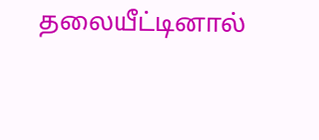தலையீட்டினால்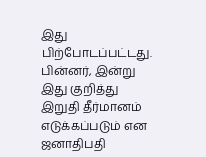இது பிற்போடப்பட்டது.
பின்னர், இன்று இது குறித்து இறுதி தீர்மானம் எடுக்கப்படும் என ஜனாதிபதி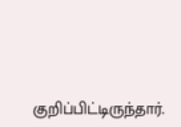குறிப்பிட்டிருந்தார்.